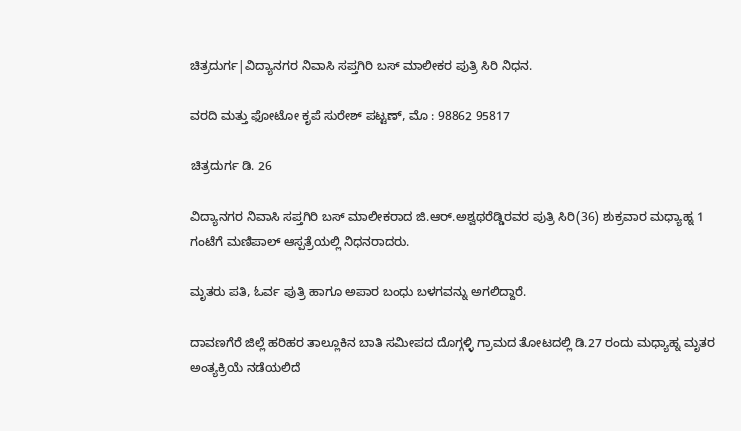ಚಿತ್ರದುರ್ಗ|ವಿದ್ಯಾನಗರ ನಿವಾಸಿ ಸಪ್ತಗಿರಿ ಬಸ್ ಮಾಲೀಕರ ಪುತ್ರಿ ಸಿರಿ ನಿಧನ.

ವರದಿ ಮತ್ತು ಫೋಟೋ ಕೃಪೆ ಸುರೇಶ್ ಪಟ್ಟಣ್, ಮೊ : 98862 95817

ಚಿತ್ರದುರ್ಗ ಡಿ. 26

ವಿದ್ಯಾನಗರ ನಿವಾಸಿ ಸಪ್ತಗಿರಿ ಬಸ್ ಮಾಲೀಕರಾದ ಜಿ.ಆರ್.ಅಶ್ವಥರೆಡ್ಡಿರವರ ಪುತ್ರಿ ಸಿರಿ(36) ಶುಕ್ರವಾರ ಮಧ್ಯಾಹ್ನ 1 ಗಂಟೆಗೆ ಮಣಿಪಾಲ್ ಆಸ್ಪತ್ರೆಯಲ್ಲಿ ನಿಧನರಾದರು.

ಮೃತರು ಪತಿ, ಓರ್ವ ಪುತ್ರಿ ಹಾಗೂ ಅಪಾರ ಬಂಧು ಬಳಗವನ್ನು ಅಗಲಿದ್ದಾರೆ.

ದಾವಣಗೆರೆ ಜಿಲ್ಲೆ ಹರಿಹರ ತಾಲ್ಲೂಕಿನ ಬಾತಿ ಸಮೀಪದ ದೊಗ್ಗಳ್ಳಿ ಗ್ರಾಮದ ತೋಟದಲ್ಲಿ ಡಿ.27 ರಂದು ಮಧ್ಯಾಹ್ನ ಮೃತರ ಅಂತ್ಯಕ್ರಿಯೆ ನಡೆಯಲಿದೆ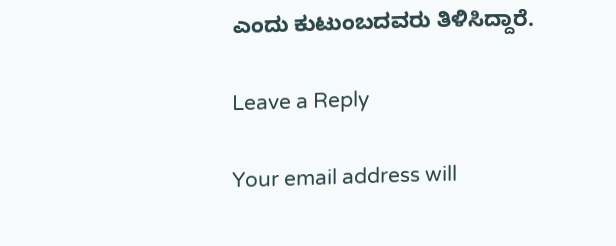ಎಂದು ಕುಟುಂಬದವರು ತಿಳಿಸಿದ್ದಾರೆ.

Leave a Reply

Your email address will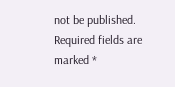not be published. Required fields are marked *